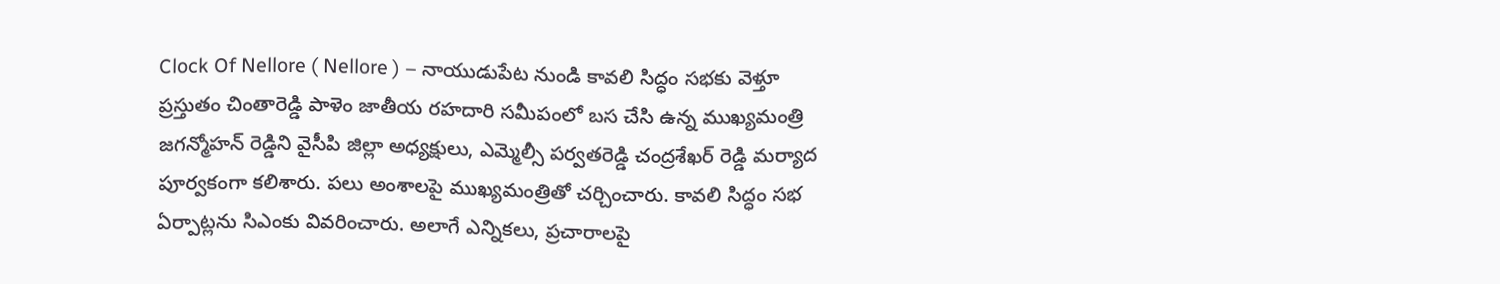Clock Of Nellore ( Nellore ) – నాయుడుపేట నుండి కావలి సిద్ధం సభకు వెళ్తూ ప్రస్తుతం చింతారెడ్డి పాళెం జాతీయ రహదారి సమీపంలో బస చేసి ఉన్న ముఖ్యమంత్రి జగన్మోహన్ రెడ్డిని వైసీపి జిల్లా అధ్యక్షులు, ఎమ్మెల్సీ పర్వతరెడ్డి చంద్రశేఖర్ రెడ్డి మర్యాద పూర్వకంగా కలిశారు. పలు అంశాలపై ముఖ్యమంత్రితో చర్చించారు. కావలి సిద్ధం సభ ఏర్పాట్లను సిఎంకు వివరించారు. అలాగే ఎన్నికలు, ప్రచారాలపై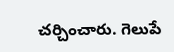చర్చించారు. గెలుపే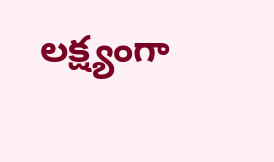లక్ష్యంగా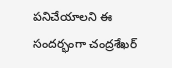పనిచేయాలని ఈ సందర్భంగా చంద్రశేఖర్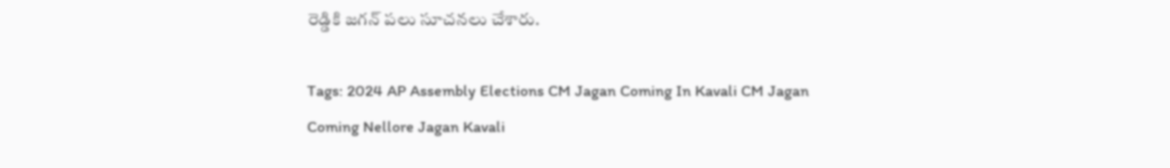రెడ్డికి జగన్ పలు సూచనలు చేశారు.

Tags: 2024 AP Assembly Elections CM Jagan Coming In Kavali CM Jagan Coming Nellore Jagan Kavali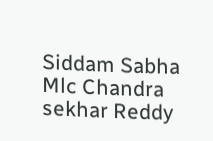Siddam Sabha Mlc Chandra sekhar Reddy